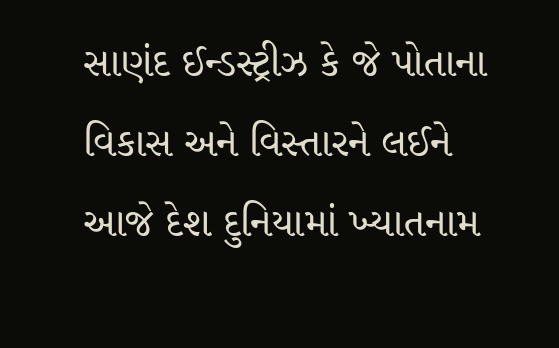સાણંદ ઈન્ડસ્ટ્રીઝ કે જે પોતાના વિકાસ અને વિસ્તારને લઈને આજે દેશ દુનિયામાં ખ્યાતનામ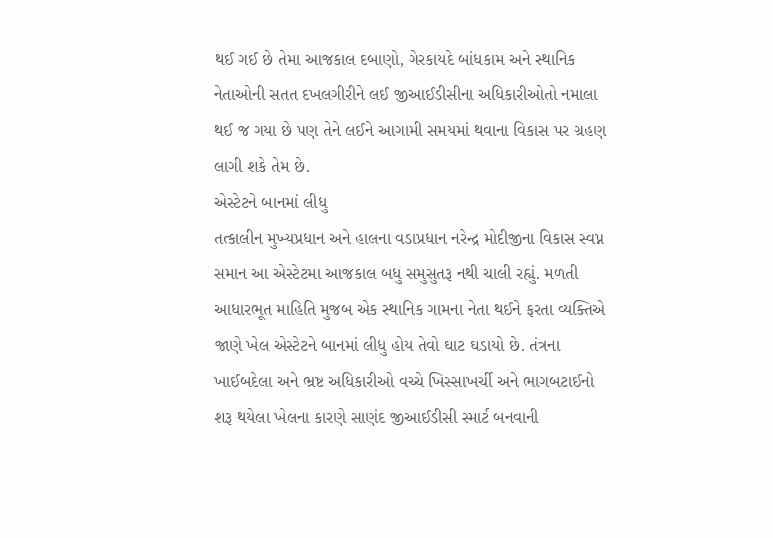થઈ ગઈ છે તેમા આજકાલ દબાણો, ગેરકાયદે બાંધકામ અને સ્થાનિક નેતાઓની સતત દખલગીરીને લઈ જીઆઈડીસીના અધિકારીઓતો નમાલા થઈ જ ગયા છે પણ તેને લઈને આગામી સમયમાં થવાના વિકાસ પર ગ્રહણ લાગી શકે તેમ છે.
એસ્ટેટને બાનમાં લીધુ
તત્કાલીન મુખ્યપ્રધાન અને હાલના વડાપ્રધાન નરેન્દ્ર મોદીજીના વિકાસ સ્વપ્ન સમાન આ એસ્ટેટમા આજકાલ બધુ સમુસુતરૂ નથી ચાલી રહ્યું. મળતી આધારભૂત માહિતિ મુજબ એક સ્થાનિક ગામના નેતા થઈને ફરતા વ્યક્તિએ જાણે ખેલ એસ્ટેટને બાનમાં લીધુ હોય તેવો ઘાટ ઘડાયો છે. તંત્રના ખાઈબદેલા અને ભ્રષ્ટ અધિકારીઓ વચ્ચે ખિસ્સાખર્ચી અને ભાગબટાઈનો શરૂ થયેલા ખેલના કારણે સાણંદ જીઆઈડીસી સ્માર્ટ બનવાની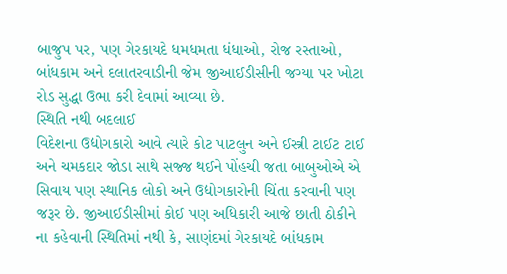બાજુપ પર, પણ ગેરકાયદે ધમધમતા ધંધાઓ, રોજ રસ્તાઓ, બાંધકામ અને દલાતરવાડીની જેમ જીઆઈડીસીની જગ્યા પર ખોટા રોડ સુદ્ધા ઉભા કરી દેવામાં આવ્યા છે.
સ્થિતિ નથી બદલાઈ
વિદેશના ઉદ્યોગકારો આવે ત્યારે કોટ પાટલુન અને ઈસ્ત્રી ટાઈટ ટાઈ અને ચમકદાર જોડા સાથે સજ્જ થઈને પોંહચી જતા બાબુઓએ એ સિવાય પણ સ્થાનિક લોકો અને ઉદ્યોગકારોની ચિંતા કરવાની પણ જરૂર છે. જીઆઈડીસીમાં કોઈ પણ અધિકારી આજે છાતી ઠોકીને ના કહેવાની સ્થિતિમાં નથી કે, સાણંદમાં ગેરકાયદે બાંધકામ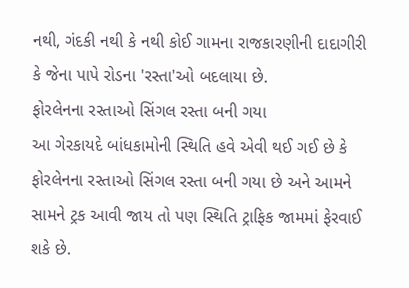નથી, ગંદકી નથી કે નથી કોઈ ગામના રાજકારણીની દાદાગીરી કે જેના પાપે રોડના 'રસ્તા'ઓ બદલાયા છે.
ફોરલેનના રસ્તાઓ સિંગલ રસ્તા બની ગયા
આ ગેરકાયદે બાંધકામોની સ્થિતિ હવે એવી થઈ ગઈ છે કે ફોરલેનના રસ્તાઓ સિંગલ રસ્તા બની ગયા છે અને આમને સામને ટ્રક આવી જાય તો પણ સ્થિતિ ટ્રાફિક જામમાં ફેરવાઈ શકે છે.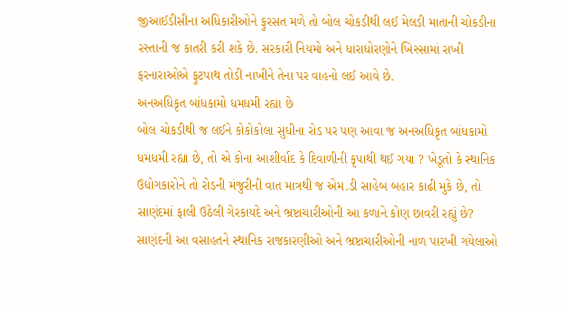જીઆઈડીસીના અધિકારીઓને ફુરસત મળે તો બોલ ચોકડીથી લઈ મેલડી માતાની ચોકડીના રસ્તાની જ કાતરી કરી શકે છે. સરકારી નિયમો અને ધારાધોરણોને ખિસ્સામાં રાખી ફરનારાઓએ ફુટપાથ તોડી નાખીને તેના પર વાહનો લઈ આવે છે.
અનઅધિકૃત બાંધકામો ધમધમી રહ્યા છે
બોલ ચોકડીથી જ લઈને કોકોકોલા સુધીના રોડ પર પણ આવા જ અનઅધિકૃત બાંધકામો ધમધમી રહ્યા છે, તો એ કોના આશીર્વાદ કે દિવાળીની કૃપાથી થઈ ગયા ? ખેડૂતો કે સ્થાનિક ઉદ્યોગકારોને તો રોડની મંજુરીની વાત માત્રથી જ એમ.ડી સાહેબ બહાર કાઢી મુકે છે, તો સાણંદમાં ફાલી ઉઠેલી ગેરકાયદે અને ભ્રષ્ટાચારીઓની આ કળાને કોણ છાવરી રહ્યું છે? સાણંદની આ વસાહતને સ્થાનિક રાજકારણીઓ અને ભ્રષ્ટાચારીઓની નાળ પારખી ગયેલાઓ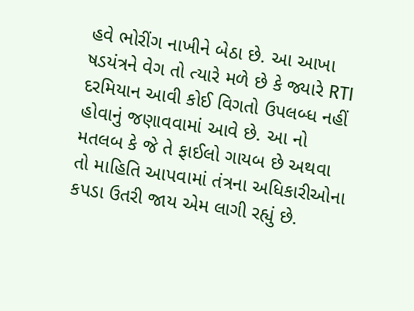હવે ભોરીંગ નાખીને બેઠા છે. આ આખા ષડયંત્રને વેગ તો ત્યારે મળે છે કે જ્યારે RTI દરમિયાન આવી કોઈ વિગતો ઉપલબ્ધ નહીં હોવાનું જણાવવામાં આવે છે. આ નો મતલબ કે જે તે ફાઈલો ગાયબ છે અથવા તો માહિતિ આપવામાં તંત્રના અધિકારીઓના કપડા ઉતરી જાય એમ લાગી રહ્યું છે.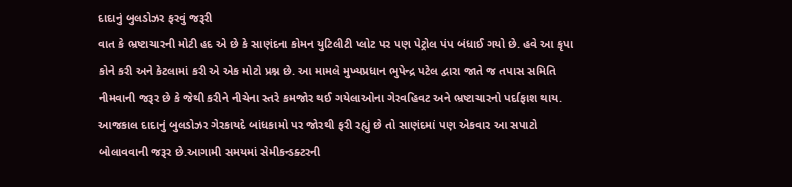દાદાનું બુલડોઝર ફરવું જરૂરી
વાત કે ભ્રષ્ટાચારની મોટી હદ એ છે કે સાણંદના કોમન યુટિલીટી પ્લોટ પર પણ પેટ્રોલ પંપ બંધાઈ ગયો છે. હવે આ કૃપા કોને કરી અને કેટલામાં કરી એ એક મોટો પ્રશ્ન છે. આ મામલે મુખ્યપ્રધાન ભુપેન્દ્ર પટેલ દ્વારા જાતે જ તપાસ સમિતિ નીમવાની જરૂર છે કે જેથી કરીને નીચેના સ્તરે કમજોર થઈ ગયેલાઓના ગેરવહિવટ અને ભ્રષ્ટાચારનો પર્દાફાશ થાય. આજકાલ દાદાનું બુલડોઝર ગેરકાયદે બાંધકામો પર જોરથી ફરી રહ્યું છે તો સાણંદમાં પણ એકવાર આ સપાટો બોલાવવાની જરૂર છે.આગામી સમયમાં સેમીકન્ડક્ટરની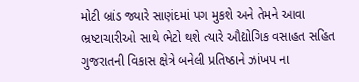મોટી બ્રાંડ જ્યારે સાણંદમાં પગ મુકશે અને તેમને આવા ભ્રષ્ટાચારીઓ સાથે ભેટો થશે ત્યારે ઔદ્યોગિક વસાહત સહિત ગુજરાતની વિકાસ ક્ષેત્રે બનેલી પ્રતિષ્ઠાને ઝાંખપ ના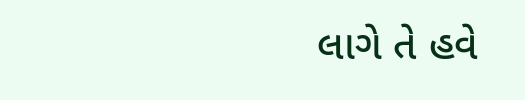લાગે તે હવે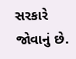સરકારે જોવાનું છે.